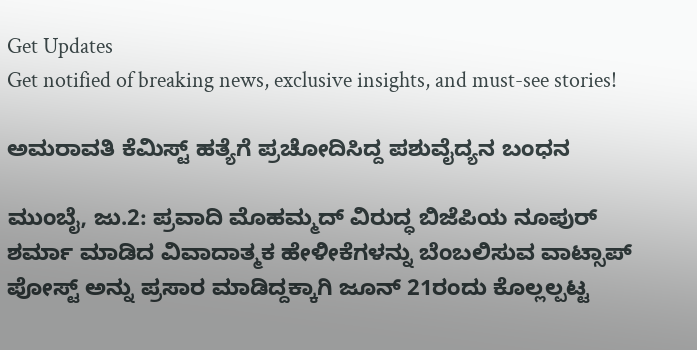Get Updates
Get notified of breaking news, exclusive insights, and must-see stories!

ಅಮರಾವತಿ ಕೆಮಿಸ್ಟ್‌ ಹತ್ಯೆಗೆ ಪ್ರಚೋದಿಸಿದ್ದ ಪಶುವೈದ್ಯನ ಬಂಧನ

ಮುಂಬೈ, ಜು.2: ಪ್ರವಾದಿ ಮೊಹಮ್ಮದ್ ವಿರುದ್ಧ ಬಿಜೆಪಿಯ ನೂಪುರ್ ಶರ್ಮಾ ಮಾಡಿದ ವಿವಾದಾತ್ಮಕ ಹೇಳೀಕೆಗಳನ್ನು ಬೆಂಬಲಿಸುವ ವಾಟ್ಸಾಪ್ ಪೋಸ್ಟ್ ಅನ್ನು ಪ್ರಸಾರ ಮಾಡಿದ್ದಕ್ಕಾಗಿ ಜೂನ್ 21ರಂದು ಕೊಲ್ಲಲ್ಪಟ್ಟ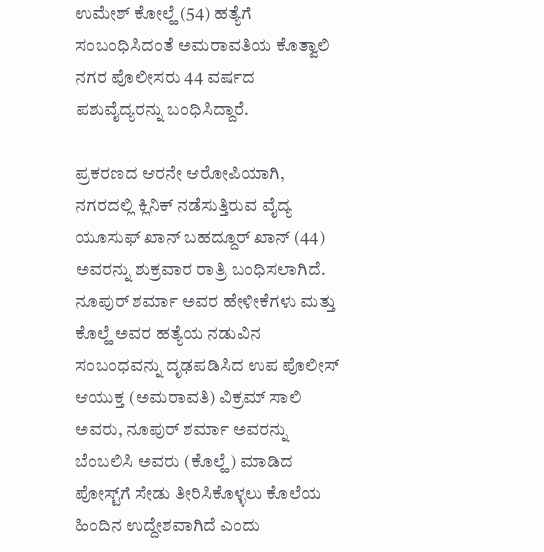ಉಮೇಶ್ ಕೋಲ್ಹೆ (54) ಹತ್ಯೆಗೆ ಸಂಬಂಧಿಸಿದಂತೆ ಅಮರಾವತಿಯ ಕೊತ್ವಾಲಿ ನಗರ ಪೊಲೀಸರು 44 ವರ್ಷದ ಪಶುವೈದ್ಯರನ್ನು ಬಂಧಿಸಿದ್ದಾರೆ.

ಪ್ರಕರಣದ ಆರನೇ ಆರೋಪಿಯಾಗಿ, ನಗರದಲ್ಲಿ ಕ್ಲಿನಿಕ್ ನಡೆಸುತ್ತಿರುವ ವೈದ್ಯ ಯೂಸುಫ್ ಖಾನ್ ಬಹದ್ದೂರ್ ಖಾನ್ (44) ಅವರನ್ನು ಶುಕ್ರವಾರ ರಾತ್ರಿ ಬಂಧಿಸಲಾಗಿದೆ. ನೂಪುರ್‌ ಶರ್ಮಾ ಅವರ ಹೇಳೀಕೆಗಳು ಮತ್ತು ಕೊಲ್ಹೆ ಅವರ ಹತ್ಯೆಯ ನಡುವಿನ ಸಂಬಂಧವನ್ನು ದೃಢಪಡಿಸಿದ ಉಪ ಪೊಲೀಸ್ ಆಯುಕ್ತ (ಅಮರಾವತಿ) ವಿಕ್ರಮ್ ಸಾಲಿ ಅವರು, ನೂಪುರ್ ಶರ್ಮಾ ಅವರನ್ನು ಬೆಂಬಲಿಸಿ ಅವರು (ಕೊಲ್ಹೆ) ಮಾಡಿದ ಪೋಸ್ಟ್‌ಗೆ ಸೇಡು ತೀರಿಸಿಕೊಳ್ಳಲು ಕೊಲೆಯ ಹಿಂದಿನ ಉದ್ದೇಶವಾಗಿದೆ ಎಂದು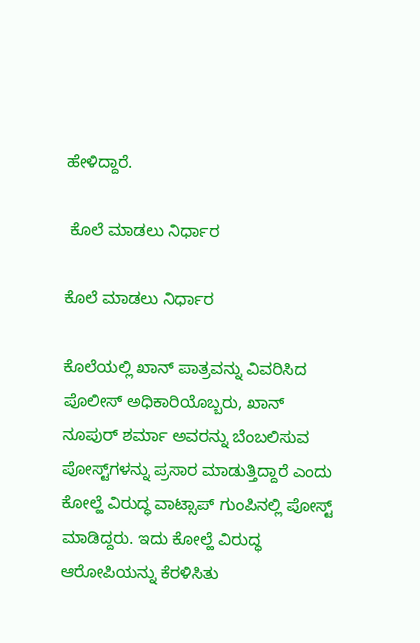ಹೇಳಿದ್ದಾರೆ.

 ಕೊಲೆ ಮಾಡಲು ನಿರ್ಧಾರ

ಕೊಲೆ ಮಾಡಲು ನಿರ್ಧಾರ

ಕೊಲೆಯಲ್ಲಿ ಖಾನ್ ಪಾತ್ರವನ್ನು ವಿವರಿಸಿದ ಪೊಲೀಸ್ ಅಧಿಕಾರಿಯೊಬ್ಬರು, ಖಾನ್ ನೂಪುರ್ ಶರ್ಮಾ ಅವರನ್ನು ಬೆಂಬಲಿಸುವ ಪೋಸ್ಟ್‌ಗಳನ್ನು ಪ್ರಸಾರ ಮಾಡುತ್ತಿದ್ದಾರೆ ಎಂದು ಕೋಲ್ಹೆ ವಿರುದ್ಧ ವಾಟ್ಸಾಪ್ ಗುಂಪಿನಲ್ಲಿ ಪೋಸ್ಟ್ ಮಾಡಿದ್ದರು. ಇದು ಕೋಲ್ಹೆ ವಿರುದ್ಧ ಆರೋಪಿಯನ್ನು ಕೆರಳಿಸಿತು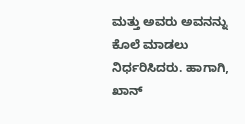ಮತ್ತು ಅವರು ಅವನನ್ನು ಕೊಲೆ ಮಾಡಲು ನಿರ್ಧರಿಸಿದರು. ಹಾಗಾಗಿ, ಖಾನ್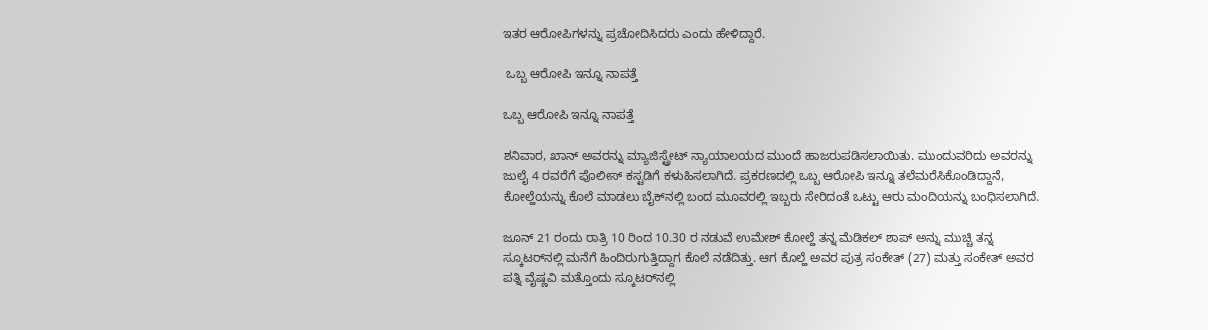ಇತರ ಆರೋಪಿಗಳನ್ನು ಪ್ರಚೋದಿಸಿದರು ಎಂದು ಹೇಳಿದ್ದಾರೆ.

 ಒಬ್ಬ ಆರೋಪಿ ಇನ್ನೂ ನಾಪತ್ತೆ

ಒಬ್ಬ ಆರೋಪಿ ಇನ್ನೂ ನಾಪತ್ತೆ

ಶನಿವಾರ, ಖಾನ್ ಅವರನ್ನು ಮ್ಯಾಜಿಸ್ಟ್ರೇಟ್ ನ್ಯಾಯಾಲಯದ ಮುಂದೆ ಹಾಜರುಪಡಿಸಲಾಯಿತು. ಮುಂದುವರಿದು ಅವರನ್ನು ಜುಲೈ 4 ರವರೆಗೆ ಪೊಲೀಸ್ ಕಸ್ಟಡಿಗೆ ಕಳುಹಿಸಲಾಗಿದೆ. ಪ್ರಕರಣದಲ್ಲಿ ಒಬ್ಬ ಆರೋಪಿ ಇನ್ನೂ ತಲೆಮರೆಸಿಕೊಂಡಿದ್ದಾನೆ, ಕೋಲ್ಹೆಯನ್ನು ಕೊಲೆ ಮಾಡಲು ಬೈಕ್‌ನಲ್ಲಿ ಬಂದ ಮೂವರಲ್ಲಿ ಇಬ್ಬರು ಸೇರಿದಂತೆ ಒಟ್ಟು ಆರು ಮಂದಿಯನ್ನು ಬಂಧಿಸಲಾಗಿದೆ.

ಜೂನ್ 21 ರಂದು ರಾತ್ರಿ 10 ರಿಂದ 10.30 ರ ನಡುವೆ ಉಮೇಶ್ ಕೋಲ್ಹೆ ತನ್ನ ಮೆಡಿಕಲ್ ಶಾಪ್ ಅನ್ನು ಮುಚ್ಚಿ ತನ್ನ ಸ್ಕೂಟರ್‌ನಲ್ಲಿ ಮನೆಗೆ ಹಿಂದಿರುಗುತ್ತಿದ್ದಾಗ ಕೊಲೆ ನಡೆದಿತ್ತು. ಆಗ ಕೊಲ್ಹೆ ಅವರ ಪುತ್ರ ಸಂಕೇತ್ (27) ಮತ್ತು ಸಂಕೇತ್ ಅವರ ಪತ್ನಿ ವೈಷ್ಣವಿ ಮತ್ತೊಂದು ಸ್ಕೂಟರ್‌ನಲ್ಲಿ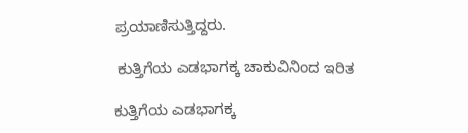ಪ್ರಯಾಣಿಸುತ್ತಿದ್ದರು.

 ಕುತ್ತಿಗೆಯ ಎಡಭಾಗಕ್ಕ ಚಾಕುವಿನಿಂದ ಇರಿತ

ಕುತ್ತಿಗೆಯ ಎಡಭಾಗಕ್ಕ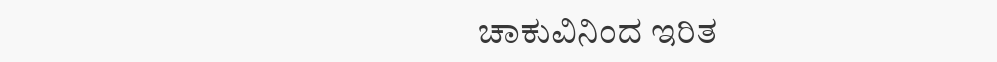ಚಾಕುವಿನಿಂದ ಇರಿತ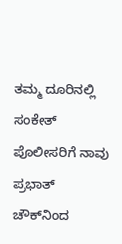ತಮ್ಮ ದೂರಿನಲ್ಲಿ ಸಂಕೇತ್ ಪೊಲೀಸರಿಗೆ ನಾವು ಪ್ರಭಾತ್ ಚೌಕ್‌ನಿಂದ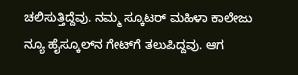ಚಲಿಸುತ್ತಿದ್ದೆವು. ನಮ್ಮ ಸ್ಕೂಟರ್‌ ಮಹಿಳಾ ಕಾಲೇಜು ನ್ಯೂ ಹೈಸ್ಕೂಲ್‌ನ ಗೇಟ್‌ಗೆ ತಲುಪಿದ್ದವು. ಆಗ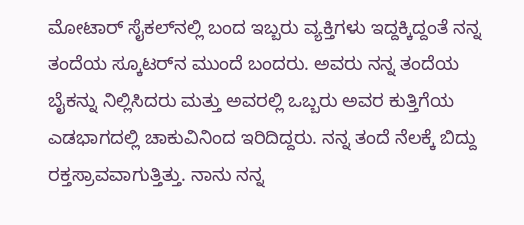ಮೋಟಾರ್ ಸೈಕಲ್‌ನಲ್ಲಿ ಬಂದ ಇಬ್ಬರು ವ್ಯಕ್ತಿಗಳು ಇದ್ದಕ್ಕಿದ್ದಂತೆ ನನ್ನ ತಂದೆಯ ಸ್ಕೂಟರ್‌ನ ಮುಂದೆ ಬಂದರು. ಅವರು ನನ್ನ ತಂದೆಯ ಬೈಕನ್ನು ನಿಲ್ಲಿಸಿದರು ಮತ್ತು ಅವರಲ್ಲಿ ಒಬ್ಬರು ಅವರ ಕುತ್ತಿಗೆಯ ಎಡಭಾಗದಲ್ಲಿ ಚಾಕುವಿನಿಂದ ಇರಿದಿದ್ದರು. ನನ್ನ ತಂದೆ ನೆಲಕ್ಕೆ ಬಿದ್ದು ರಕ್ತಸ್ರಾವವಾಗುತ್ತಿತ್ತು. ನಾನು ನನ್ನ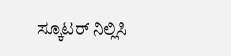ಸ್ಕೂಟರ್ ನಿಲ್ಲಿಸಿ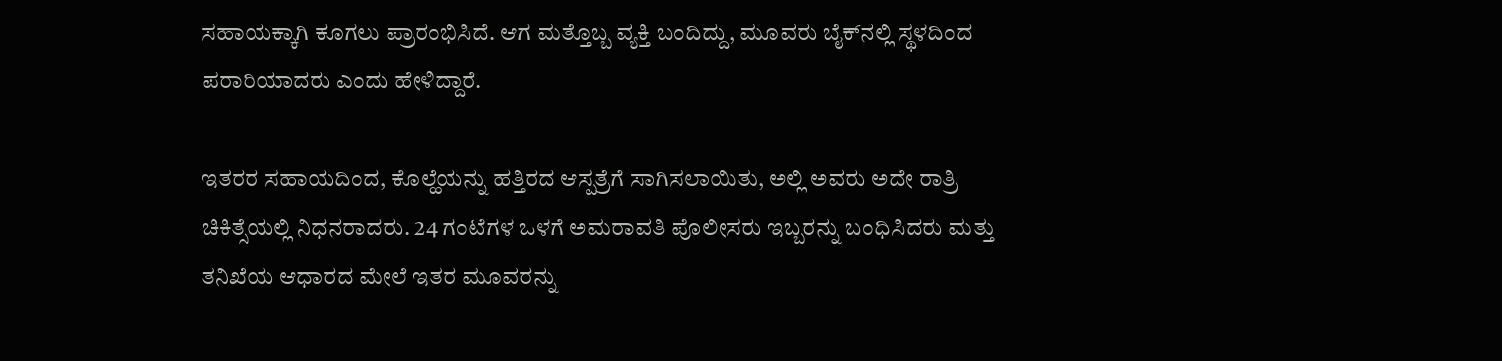ಸಹಾಯಕ್ಕಾಗಿ ಕೂಗಲು ಪ್ರಾರಂಭಿಸಿದೆ. ಆಗ ಮತ್ತೊಬ್ಬ ವ್ಯಕ್ತಿ ಬಂದಿದ್ದು, ಮೂವರು ಬೈಕ್‌ನಲ್ಲಿ ಸ್ಥಳದಿಂದ ಪರಾರಿಯಾದರು ಎಂದು ಹೇಳಿದ್ದಾರೆ.

ಇತರರ ಸಹಾಯದಿಂದ, ಕೊಲ್ಹೆಯನ್ನು ಹತ್ತಿರದ ಆಸ್ಪತ್ರೆಗೆ ಸಾಗಿಸಲಾಯಿತು, ಅಲ್ಲಿ ಅವರು ಅದೇ ರಾತ್ರಿ ಚಿಕಿತ್ಸೆಯಲ್ಲಿ ನಿಧನರಾದರು. 24 ಗಂಟೆಗಳ ಒಳಗೆ ಅಮರಾವತಿ ಪೊಲೀಸರು ಇಬ್ಬರನ್ನು ಬಂಧಿಸಿದರು ಮತ್ತು ತನಿಖೆಯ ಆಧಾರದ ಮೇಲೆ ಇತರ ಮೂವರನ್ನು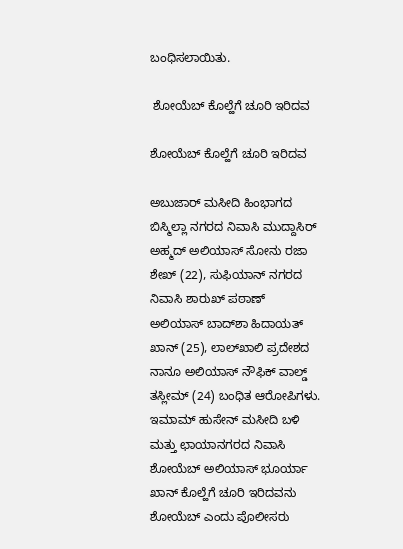ಬಂಧಿಸಲಾಯಿತು.

 ಶೋಯೆಬ್ ಕೊಲ್ಹೆಗೆ ಚೂರಿ ಇರಿದವ

ಶೋಯೆಬ್ ಕೊಲ್ಹೆಗೆ ಚೂರಿ ಇರಿದವ

ಅಬುಜಾರ್ ಮಸೀದಿ ಹಿಂಭಾಗದ ಬಿಸ್ಮಿಲ್ಲಾ ನಗರದ ನಿವಾಸಿ ಮುದ್ದಾಸಿರ್ ಅಹ್ಮದ್ ಅಲಿಯಾಸ್ ಸೋನು ರಜಾ ಶೇಖ್ (22), ಸುಫಿಯಾನ್ ನಗರದ ನಿವಾಸಿ ಶಾರುಖ್ ಪಠಾಣ್ ಅಲಿಯಾಸ್ ಬಾದ್‌ಶಾ ಹಿದಾಯತ್ ಖಾನ್ (25), ಲಾಲ್‌ಖಾಲಿ ಪ್ರದೇಶದ ನಾನೂ ಅಲಿಯಾಸ್ ನೌಫಿಕ್ ವಾಲ್ಡ್ ತಸ್ಲೀಮ್ (24) ಬಂಧಿತ ಆರೋಪಿಗಳು. ಇಮಾಮ್ ಹುಸೇನ್ ಮಸೀದಿ ಬಳಿ ಮತ್ತು ಛಾಯಾನಗರದ ನಿವಾಸಿ ಶೋಯೆಬ್ ಅಲಿಯಾಸ್ ಭೂರ್ಯಾ ಖಾನ್ ಕೊಲ್ಹೆಗೆ ಚೂರಿ ಇರಿದವನು ಶೋಯೆಬ್ ಎಂದು ಪೊಲೀಸರು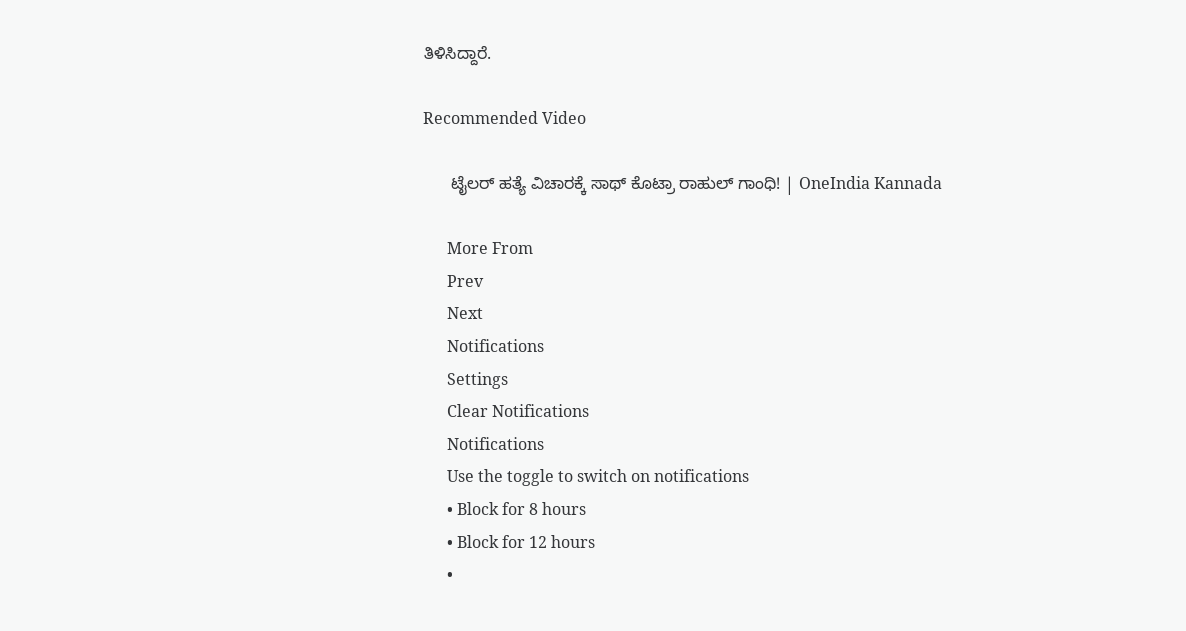ತಿಳಿಸಿದ್ದಾರೆ.

Recommended Video

      ಟೈಲರ್ ಹತ್ಯೆ ವಿಚಾರಕ್ಕೆ ಸಾಥ್ ಕೊಟ್ರಾ ರಾಹುಲ್ ಗಾಂಧಿ! | OneIndia Kannada

      More From
      Prev
      Next
      Notifications
      Settings
      Clear Notifications
      Notifications
      Use the toggle to switch on notifications
      • Block for 8 hours
      • Block for 12 hours
      •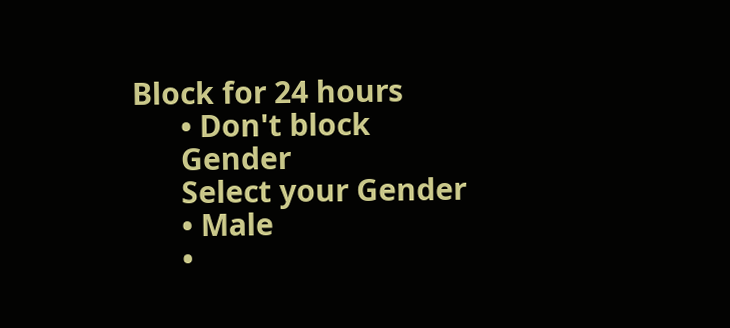Block for 24 hours
      • Don't block
      Gender
      Select your Gender
      • Male
      •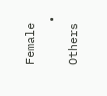Female
      • Others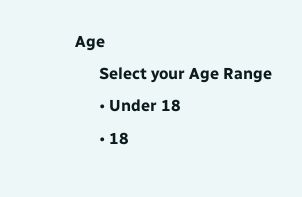Age
      Select your Age Range
      • Under 18
      • 18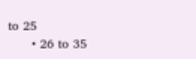to 25
      • 26 to 35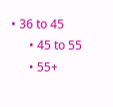• 36 to 45
      • 45 to 55
      • 55+